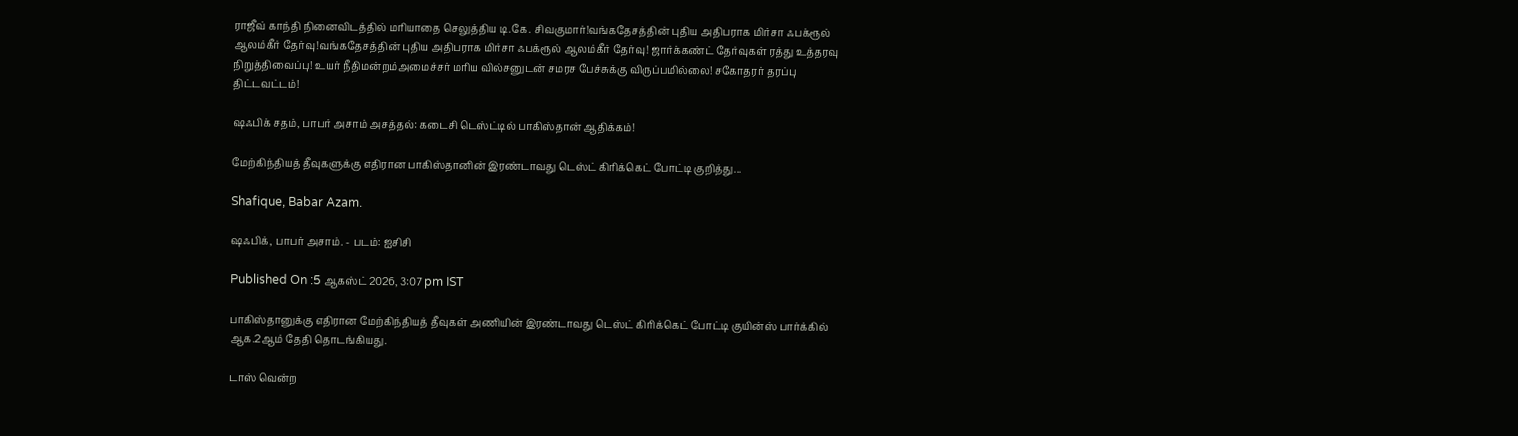ராஜீவ் காந்தி நினைவிடத்தில் மரியாதை செலுத்திய டி.கே. சிவகுமார்!வங்கதேசத்தின் புதிய அதிபராக மிர்சா ஃபக்ரூல் ஆலம்கீர் தேர்வு!வங்கதேசத்தின் புதிய அதிபராக மிர்சா ஃபக்ரூல் ஆலம்கீர் தேர்வு! ஜார்க்கண்ட் தேர்வுகள் ரத்து உத்தரவு நிறுத்திவைப்பு! உயர் நீதிமன்றம்அமைச்சர் மரிய வில்சனுடன் சமரச பேச்சுக்கு விருப்பமில்லை! சகோதரர் தரப்பு திட்டவட்டம்!

ஷஃபிக் சதம், பாபர் அசாம் அசத்தல்: கடைசி டெஸ்ட்டில் பாகிஸ்தான் ஆதிக்கம்!

மேற்கிந்தியத் தீவுகளுக்கு எதிரான பாகிஸ்தானின் இரண்டாவது டெஸ்ட் கிரிக்கெட் போட்டி குறித்து...

Shafique, Babar Azam.

ஷஃபிக், பாபர் அசாம். - படம்: ஐசிசி

Published On :5 ஆகஸ்ட் 2026, 3:07 pm IST

பாகிஸ்தானுக்கு எதிரான மேற்கிந்தியத் தீவுகள் அணியின் இரண்டாவது டெஸ்ட் கிரிக்கெட் போட்டி குயின்ஸ் பார்க்கில் ஆக.2ஆம் தேதி தொடங்கியது.

டாஸ் வென்ற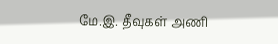மே.இ. தீவுகள் அணி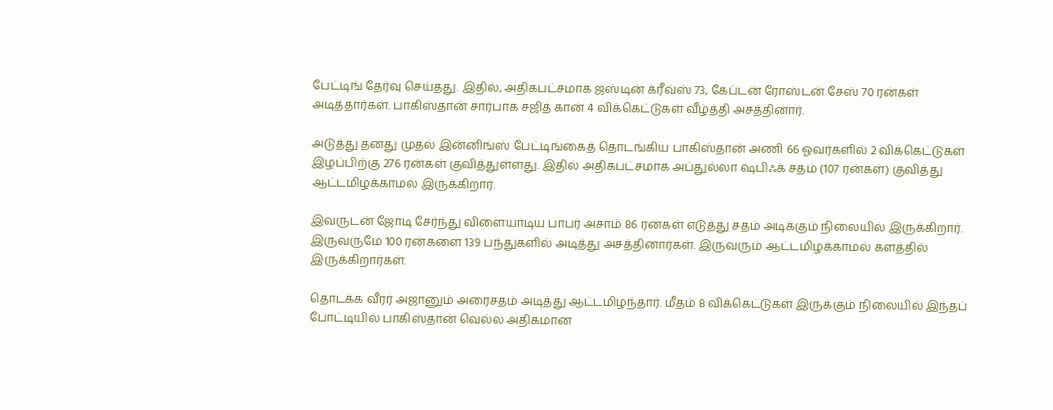பேட்டிங் தேர்வு செய்தது. இதில், அதிகபட்சமாக ஜஸ்டின் க்ரீவ்ஸ் 73, கேப்டன் ரோஸ்டன் சேஸ் 70 ரன்கள் அடித்தார்கள். பாகிஸ்தான் சார்பாக சஜித் கான் 4 விக்கெட்டுகள் வீழ்த்தி அசத்தினார்.

அடுத்து தனது முதல் இன்னிங்ஸ் பேட்டிங்கைத் தொடங்கிய பாகிஸ்தான் அணி 66 ஓவர்களில் 2 விக்கெட்டுகள் இழப்பிற்கு 276 ரன்கள் குவித்துள்ளது. இதில் அதிகபட்சமாக அப்துல்லா ஷபிஃக் சதம் (107 ரன்கள்) குவித்து ஆட்டமிழக்காமல் இருக்கிறார்.

இவருடன் ஜோடி சேர்ந்து விளையாடிய பாபர் அசாம் 86 ரன்கள் எடுத்து சதம் அடிக்கும் நிலையில் இருக்கிறார். இருவருமே 100 ரன்களை 139 பந்துகளில் அடித்து அசத்தினார்கள். இருவரும் ஆட்டமிழக்காமல் களத்தில் இருக்கிறார்கள்.

தொடக்க வீரர் அஜானும் அரைசதம் அடித்து ஆட்டமிழந்தார். மீதம் 8 விக்கெட்டுகள் இருக்கும் நிலையில் இந்தப் போட்டியில் பாகிஸ்தான் வெல்ல அதிகமான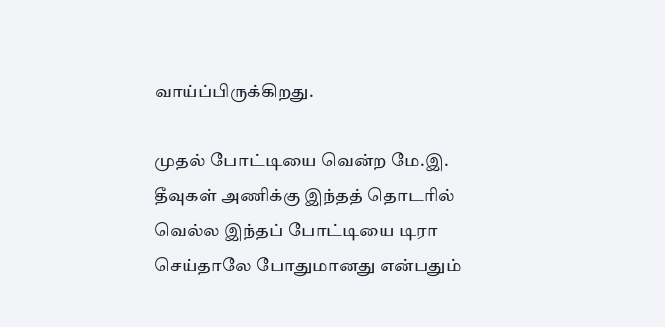வாய்ப்பிருக்கிறது.

முதல் போட்டியை வென்ற மே.இ. தீவுகள் அணிக்கு இந்தத் தொடரில் வெல்ல இந்தப் போட்டியை டிரா செய்தாலே போதுமானது என்பதும்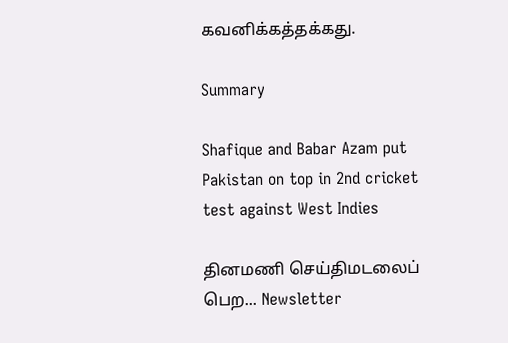கவனிக்கத்தக்கது.

Summary

Shafique and Babar Azam put Pakistan on top in 2nd cricket test against West Indies

தினமணி செய்திமடலைப் பெற... Newsletter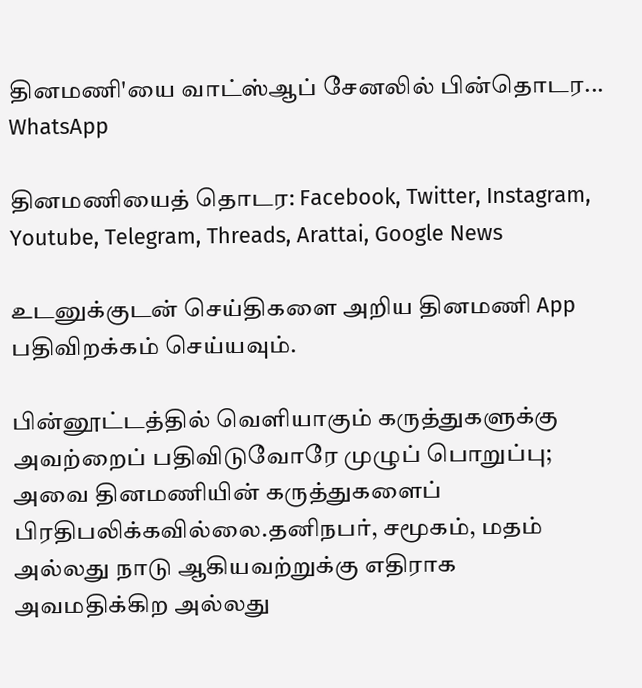தினமணி'யை வாட்ஸ்ஆப் சேனலில் பின்தொடர... WhatsApp

தினமணியைத் தொடர: Facebook, Twitter, Instagram, Youtube, Telegram, Threads, Arattai, Google News

உடனுக்குடன் செய்திகளை அறிய தினமணி App பதிவிறக்கம் செய்யவும்.

பின்னூட்டத்தில் வெளியாகும் கருத்துகளுக்கு அவற்றைப் பதிவிடுவோரே முழுப் பொறுப்பு; அவை தினமணியின் கருத்துகளைப் பிரதிபலிக்கவில்லை.தனிநபர், சமூகம், மதம் அல்லது நாடு ஆகியவற்றுக்கு எதிராக அவமதிக்கிற அல்லது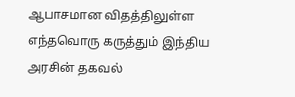ஆபாசமான விதத்திலுள்ள எந்தவொரு கருத்தும் இந்திய அரசின் தகவல்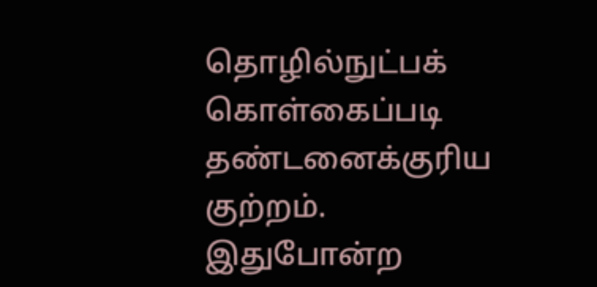தொழில்நுட்பக் கொள்கைப்படி தண்டனைக்குரிய குற்றம். இதுபோன்ற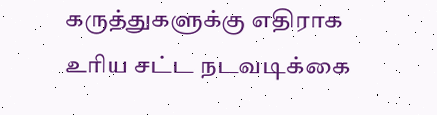கருத்துகளுக்கு எதிராக உரிய சட்ட நடவடிக்கை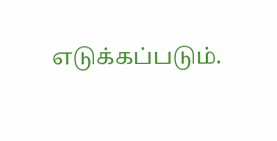எடுக்கப்படும்.